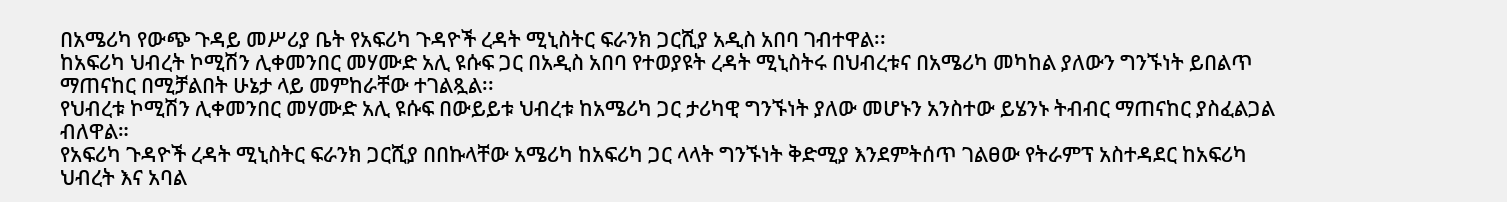በአሜሪካ የውጭ ጉዳይ መሥሪያ ቤት የአፍሪካ ጉዳዮች ረዳት ሚኒስትር ፍራንክ ጋርሺያ አዲስ አበባ ገብተዋል፡፡
ከአፍሪካ ህብረት ኮሚሽን ሊቀመንበር መሃሙድ አሊ ዩሱፍ ጋር በአዲስ አበባ የተወያዩት ረዳት ሚኒስትሩ በህብረቱና በአሜሪካ መካከል ያለውን ግንኙነት ይበልጥ ማጠናከር በሚቻልበት ሁኔታ ላይ መምከራቸው ተገልጿል፡፡
የህብረቱ ኮሚሽን ሊቀመንበር መሃሙድ አሊ ዩሱፍ በውይይቱ ህብረቱ ከአሜሪካ ጋር ታሪካዊ ግንኙነት ያለው መሆኑን አንስተው ይሄንኑ ትብብር ማጠናከር ያስፈልጋል ብለዋል።
የአፍሪካ ጉዳዮች ረዳት ሚኒስትር ፍራንክ ጋርሺያ በበኩላቸው አሜሪካ ከአፍሪካ ጋር ላላት ግንኙነት ቅድሚያ እንደምትሰጥ ገልፀው የትራምፕ አስተዳደር ከአፍሪካ ህብረት እና አባል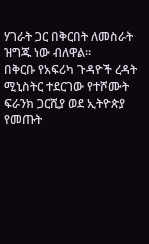ሃገራት ጋር በቅርበት ለመስራት ዝግጁ ነው ብለዋል።
በቅርቡ የአፍሪካ ጉዳዮች ረዳት ሚኒስትር ተደርገው የተሾሙት ፍራንክ ጋርሺያ ወደ ኢትዮጵያ የመጡት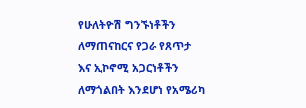የሁለትዮሽ ግንኙነቶችን ለማጠናከርና የጋራ የጸጥታ እና ኢኮኖሚ አጋርነቶችን ለማጎልበት እንደሆነ የአሜሪካ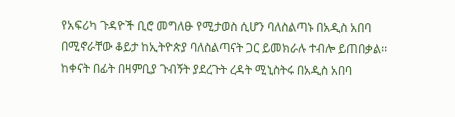የአፍሪካ ጉዳዮች ቢሮ መግለፁ የሚታወስ ሲሆን ባለስልጣኑ በአዲስ አበባ በሚኖራቸው ቆይታ ከኢትዮጵያ ባለስልጣናት ጋር ይመክራሉ ተብሎ ይጠበቃል፡፡
ከቀናት በፊት በዛምቢያ ጉብኝት ያደረጉት ረዳት ሚኒስትሩ በአዲስ አበባ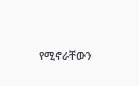የሚኖራቸውን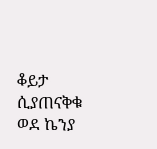ቆይታ ሲያጠናቅቁ ወደ ኬንያ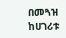በመጓዝ ከሀገሪቱ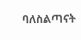ባለስልጣናት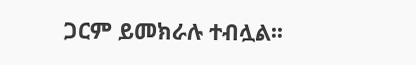ጋርም ይመክራሉ ተብሏል፡፡